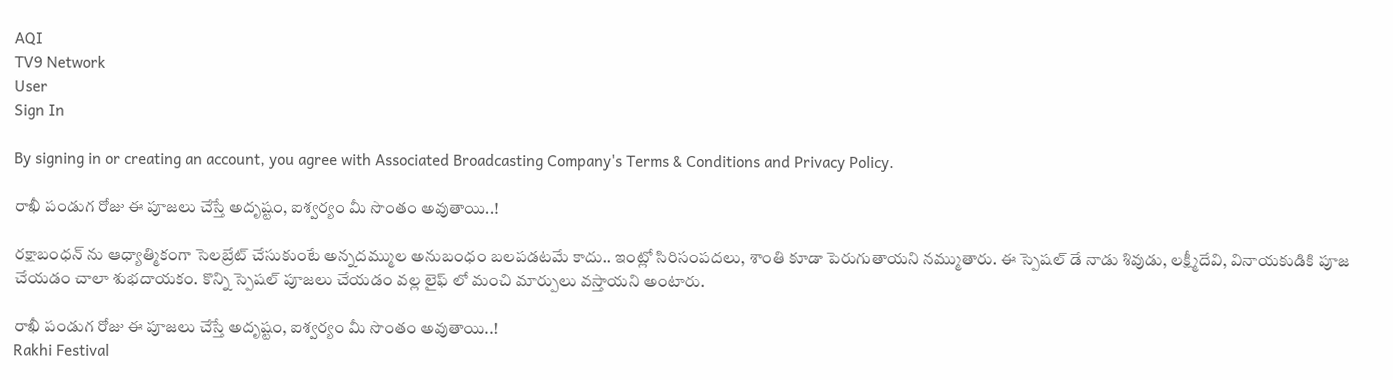AQI
TV9 Network
User
Sign In

By signing in or creating an account, you agree with Associated Broadcasting Company's Terms & Conditions and Privacy Policy.

రాఖీ పండుగ రోజు ఈ పూజలు చేస్తే అదృష్టం, ఐశ్వర్యం మీ సొంతం అవుతాయి..!

రక్షాబంధన్‌ ను ఆధ్యాత్మికంగా సెలబ్రేట్ చేసుకుంటే అన్నదమ్ముల అనుబంధం బలపడటమే కాదు.. ఇంట్లో సిరిసంపదలు, శాంతి కూడా పెరుగుతాయని నమ్ముతారు. ఈ స్పెషల్ డే నాడు శివుడు, లక్ష్మీదేవి, వినాయకుడికి పూజ చేయడం చాలా శుభదాయకం. కొన్ని స్పెషల్ పూజలు చేయడం వల్ల లైఫ్‌ లో మంచి మార్పులు వస్తాయని అంటారు.

రాఖీ పండుగ రోజు ఈ పూజలు చేస్తే అదృష్టం, ఐశ్వర్యం మీ సొంతం అవుతాయి..!
Rakhi Festival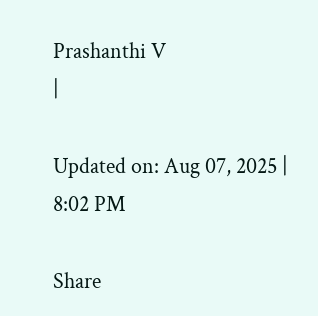Prashanthi V
|

Updated on: Aug 07, 2025 | 8:02 PM

Share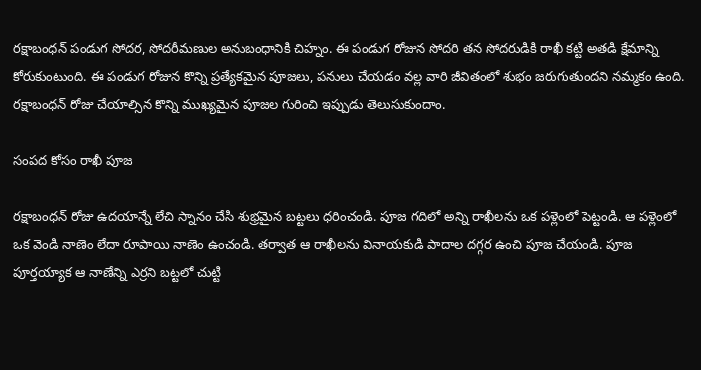రక్షాబంధన్ పండుగ సోదర, సోదరీమణుల అనుబంధానికి చిహ్నం. ఈ పండుగ రోజున సోదరి తన సోదరుడికి రాఖీ కట్టి అతడి క్షేమాన్ని కోరుకుంటుంది. ఈ పండుగ రోజున కొన్ని ప్రత్యేకమైన పూజలు, పనులు చేయడం వల్ల వారి జీవితంలో శుభం జరుగుతుందని నమ్మకం ఉంది. రక్షాబంధన్ రోజు చేయాల్సిన కొన్ని ముఖ్యమైన పూజల గురించి ఇప్పుడు తెలుసుకుందాం.

సంపద కోసం రాఖీ పూజ

రక్షాబంధన్ రోజు ఉదయాన్నే లేచి స్నానం చేసి శుభ్రమైన బట్టలు ధరించండి. పూజ గదిలో అన్ని రాఖీలను ఒక పళ్లెంలో పెట్టండి. ఆ పళ్లెంలో ఒక వెండి నాణెం లేదా రూపాయి నాణెం ఉంచండి. తర్వాత ఆ రాఖీలను వినాయకుడి పాదాల దగ్గర ఉంచి పూజ చేయండి. పూజ పూర్తయ్యాక ఆ నాణేన్ని ఎర్రని బట్టలో చుట్టి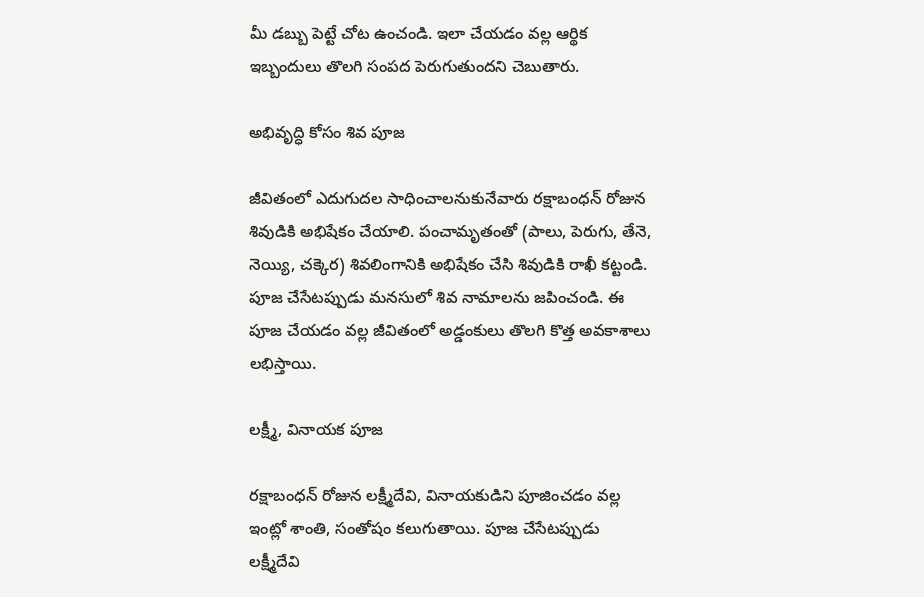మీ డబ్బు పెట్టే చోట ఉంచండి. ఇలా చేయడం వల్ల ఆర్థిక ఇబ్బందులు తొలగి సంపద పెరుగుతుందని చెబుతారు.

అభివృద్ధి కోసం శివ పూజ

జీవితంలో ఎదుగుదల సాధించాలనుకునేవారు రక్షాబంధన్ రోజున శివుడికి అభిషేకం చేయాలి. పంచామృతంతో (పాలు, పెరుగు, తేనె, నెయ్యి, చక్కెర) శివలింగానికి అభిషేకం చేసి శివుడికి రాఖీ కట్టండి. పూజ చేసేటప్పుడు మనసులో శివ నామాలను జపించండి. ఈ పూజ చేయడం వల్ల జీవితంలో అడ్డంకులు తొలగి కొత్త అవకాశాలు లభిస్తాయి.

లక్ష్మీ, వినాయక పూజ

రక్షాబంధన్ రోజున లక్ష్మీదేవి, వినాయకుడిని పూజించడం వల్ల ఇంట్లో శాంతి, సంతోషం కలుగుతాయి. పూజ చేసేటప్పుడు లక్ష్మీదేవి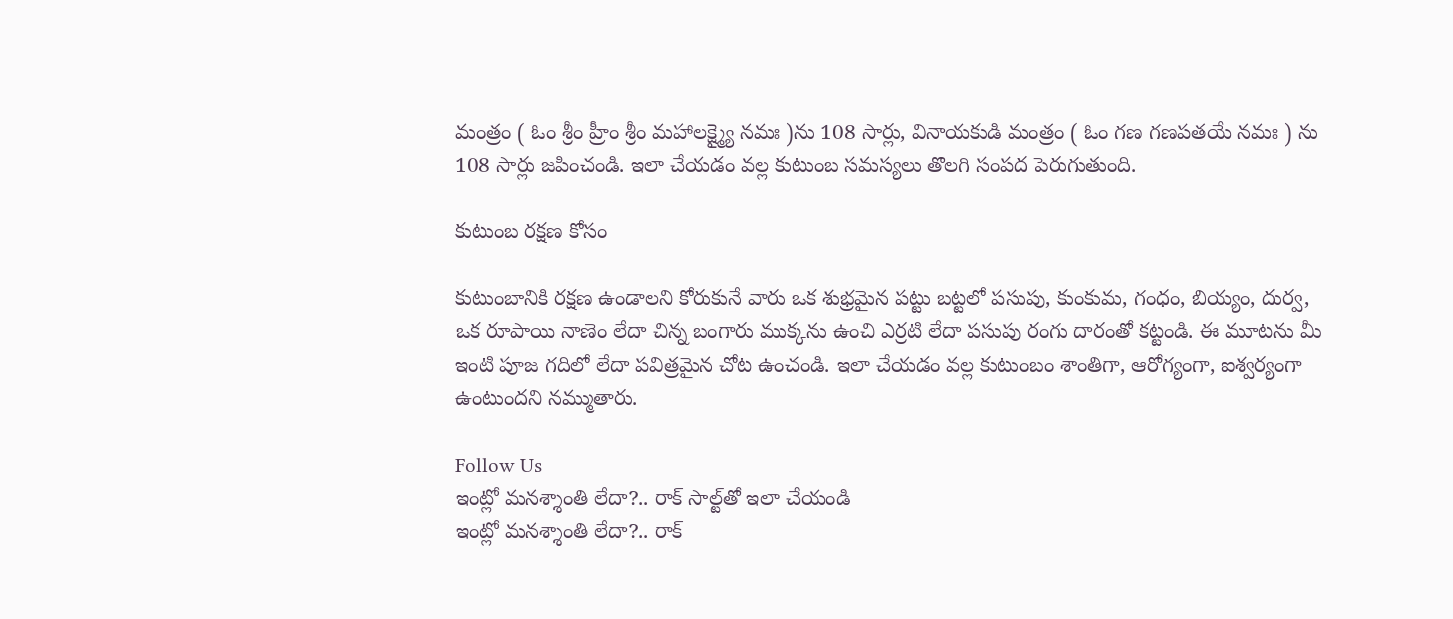మంత్రం ( ఓం శ్రీం హ్రీం శ్రీం మహాలక్ష్మ్యై నమః )ను 108 సార్లు, వినాయకుడి మంత్రం ( ఓం గణ గణపతయే నమః ) ను 108 సార్లు జపించండి. ఇలా చేయడం వల్ల కుటుంబ సమస్యలు తొలగి సంపద పెరుగుతుంది.

కుటుంబ రక్షణ కోసం

కుటుంబానికి రక్షణ ఉండాలని కోరుకునే వారు ఒక శుభ్రమైన పట్టు బట్టలో పసుపు, కుంకుమ, గంధం, బియ్యం, దుర్వ, ఒక రూపాయి నాణెం లేదా చిన్న బంగారు ముక్కను ఉంచి ఎర్రటి లేదా పసుపు రంగు దారంతో కట్టండి. ఈ మూటను మీ ఇంటి పూజ గదిలో లేదా పవిత్రమైన చోట ఉంచండి. ఇలా చేయడం వల్ల కుటుంబం శాంతిగా, ఆరోగ్యంగా, ఐశ్వర్యంగా ఉంటుందని నమ్ముతారు.

Follow Us
ఇంట్లో మనశ్శాంతి లేదా?.. రాక్ సాల్ట్‌తో ఇలా చేయండి
ఇంట్లో మనశ్శాంతి లేదా?.. రాక్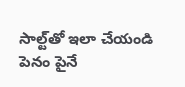సాల్ట్‌తో ఇలా చేయండి
పెనం పైనే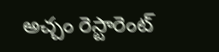అచ్చం రెస్టారెంట్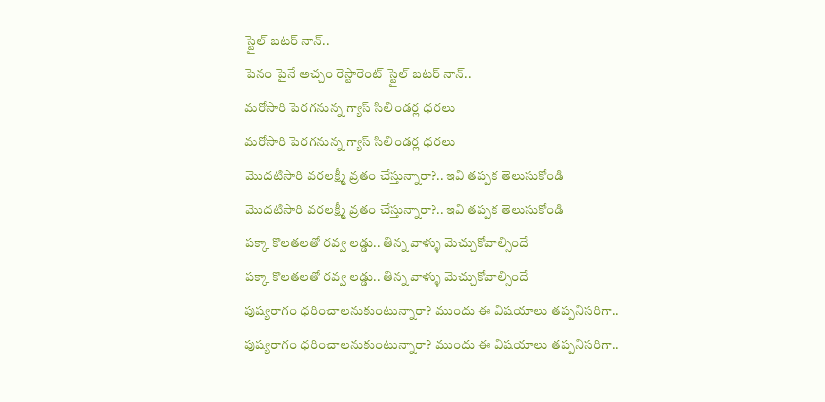స్టైల్ బటర్ నాన్..
పెనం పైనే అచ్చం రెస్టారెంట్ స్టైల్ బటర్ నాన్..
మరోసారి పెరగనున్న గ్యాస్ సిలిండర్ల ధరలు
మరోసారి పెరగనున్న గ్యాస్ సిలిండర్ల ధరలు
మొదటిసారి వరలక్ష్మీ వ్రతం చేస్తున్నారా?.. ఇవి తప్పక తెలుసుకోండి
మొదటిసారి వరలక్ష్మీ వ్రతం చేస్తున్నారా?.. ఇవి తప్పక తెలుసుకోండి
పక్కా కొలతలతో రవ్వ లడ్డు.. తిన్న వాళ్ళు మెచ్చుకోవాల్సిందే
పక్కా కొలతలతో రవ్వ లడ్డు.. తిన్న వాళ్ళు మెచ్చుకోవాల్సిందే
పుష్యరాగం ధరించాలనుకుంటున్నారా? ముందు ఈ విషయాలు తప్పనిసరిగా..
పుష్యరాగం ధరించాలనుకుంటున్నారా? ముందు ఈ విషయాలు తప్పనిసరిగా..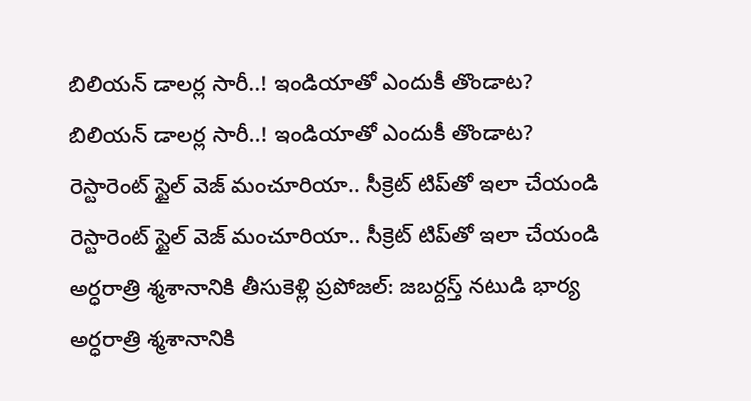బిలియన్ డాలర్ల సారీ..! ఇండియాతో ఎందుకీ తొండాట?
బిలియన్ డాలర్ల సారీ..! ఇండియాతో ఎందుకీ తొండాట?
రెస్టారెంట్ స్టైల్ వెజ్ మంచూరియా.. సీక్రెట్ టిప్‌తో ఇలా చేయండి
రెస్టారెంట్ స్టైల్ వెజ్ మంచూరియా.. సీక్రెట్ టిప్‌తో ఇలా చేయండి
అర్ధరాత్రి శ్మశానానికి తీసుకెళ్లి ప్రపోజల్: జబర్దస్త్ నటుడి భార్య
అర్ధరాత్రి శ్మశానానికి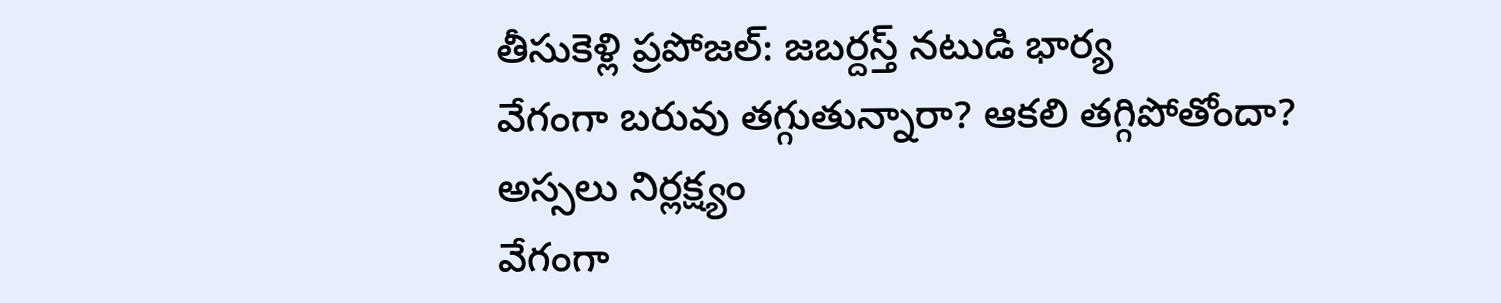తీసుకెళ్లి ప్రపోజల్: జబర్దస్త్ నటుడి భార్య
వేగంగా బరువు తగ్గుతున్నారా? ఆకలి తగ్గిపోతోందా? అస్సలు నిర్లక్ష్యం
వేగంగా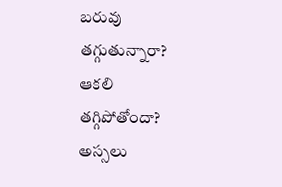బరువు తగ్గుతున్నారా? ఆకలి తగ్గిపోతోందా? అస్సలు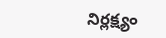నిర్లక్ష్యం